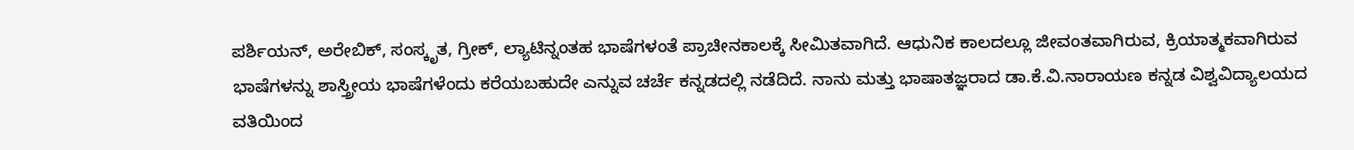ಪರ್ಶಿಯನ್, ಅರೇಬಿಕ್, ಸಂಸ್ಕೃತ, ಗ್ರೀಕ್, ಲ್ಯಾಟಿನ್ನಂತಹ ಭಾಷೆಗಳಂತೆ ಪ್ರಾಚೀನಕಾಲಕ್ಕೆ ಸೀಮಿತವಾಗಿದೆ. ಆಧುನಿಕ ಕಾಲದಲ್ಲೂ ಜೀವಂತವಾಗಿರುವ, ಕ್ರಿಯಾತ್ಮಕವಾಗಿರುವ ಭಾಷೆಗಳನ್ನು ಶಾಸ್ತ್ರೀಯ ಭಾಷೆಗಳೆಂದು ಕರೆಯಬಹುದೇ ಎನ್ನುವ ಚರ್ಚೆ ಕನ್ನಡದಲ್ಲಿ ನಡೆದಿದೆ. ನಾನು ಮತ್ತು ಭಾಷಾತಜ್ಞರಾದ ಡಾ.ಕೆ.ವಿ.ನಾರಾಯಣ ಕನ್ನಡ ವಿಶ್ವವಿದ್ಯಾಲಯದ ವತಿಯಿಂದ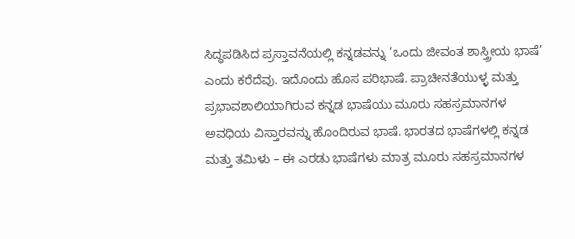ಸಿದ್ಧಪಡಿಸಿದ ಪ್ರಸ್ತಾವನೆಯಲ್ಲಿ ಕನ್ನಡವನ್ನು ‘ಒಂದು ಜೀವಂತ ಶಾಸ್ತ್ರೀಯ ಭಾಷೆ’ ಎಂದು ಕರೆದೆವು. ಇದೊಂದು ಹೊಸ ಪರಿಭಾಷೆ. ಪ್ರಾಚೀನತೆಯುಳ್ಳ ಮತ್ತು ಪ್ರಭಾವಶಾಲಿಯಾಗಿರುವ ಕನ್ನಡ ಭಾಷೆಯು ಮೂರು ಸಹಸ್ರಮಾನಗಳ ಅವಧಿಯ ವಿಸ್ತಾರವನ್ನು ಹೊಂದಿರುವ ಭಾಷೆ. ಭಾರತದ ಭಾಷೆಗಳಲ್ಲಿ ಕನ್ನಡ ಮತ್ತು ತಮಿಳು – ಈ ಎರಡು ಭಾಷೆಗಳು ಮಾತ್ರ ಮೂರು ಸಹಸ್ರಮಾನಗಳ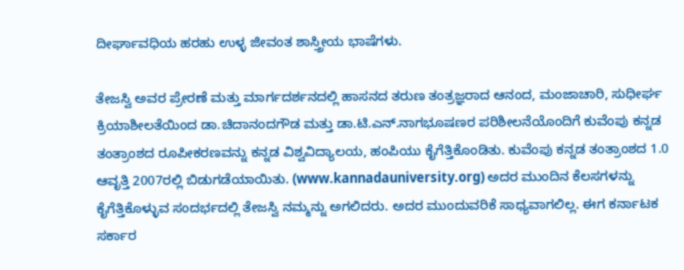ದೀರ್ಘಾವಧಿಯ ಹರಹು ಉಳ್ಳ ಜೀವಂತ ಶಾಸ್ತ್ರೀಯ ಭಾಷೆಗಳು.

ತೇಜಸ್ವಿ ಅವರ ಪ್ರೇರಣೆ ಮತ್ತು ಮಾರ್ಗದರ್ಶನದಲ್ಲಿ ಹಾಸನದ ತರುಣ ತಂತ್ರಜ್ಞರಾದ ಆನಂದ, ಮಂಜಾಚಾರಿ, ಸುಧೀರ್ಘ ಕ್ರಿಯಾಶೀಲತೆಯಿಂದ ಡಾ.ಚಿದಾನಂದಗೌಡ ಮತ್ತು ಡಾ.ಟಿ.ಎನ್.ನಾಗಭೂಷಣರ ಪರಿಶೀಲನೆಯೊಂದಿಗೆ ಕುವೆಂಪು ಕನ್ನಡ ತಂತ್ರಾಂಶದ ರೂಪೀಕರಣವನ್ನು ಕನ್ನಡ ವಿಶ್ವವಿದ್ಯಾಲಯ, ಹಂಪಿಯು ಕೈಗೆತ್ತಿಕೊಂಡಿತು. ಕುವೆಂಪು ಕನ್ನಡ ತಂತ್ರಾಂಶದ 1.0 ಆವೃತ್ತಿ 2007ರಲ್ಲಿ ಬಿಡುಗಡೆಯಾಯಿತು. (www.kannadauniversity.org) ಅದರ ಮುಂದಿನ ಕೆಲಸಗಳನ್ನು ಕೈಗೆತ್ತಿಕೊಳ್ಳುವ ಸಂದರ್ಭದಲ್ಲಿ ತೇಜಸ್ವಿ ನಮ್ಮನ್ನು ಅಗಲಿದರು. ಅದರ ಮುಂದುವರಿಕೆ ಸಾಧ್ಯವಾಗಲಿಲ್ಲ. ಈಗ ಕರ್ನಾಟಕ ಸರ್ಕಾರ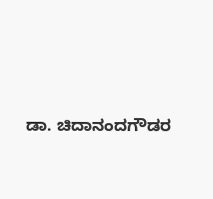ಡಾ. ಚಿದಾನಂದಗೌಡರ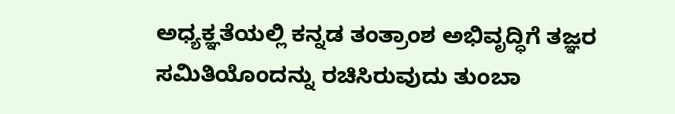ಅಧ್ಯಕ್ಞತೆಯಲ್ಲಿ ಕನ್ನಡ ತಂತ್ರಾಂಶ ಅಭಿವೃದ್ಧಿಗೆ ತಜ್ಞರ ಸಮಿತಿಯೊಂದನ್ನು ರಚಿಸಿರುವುದು ತುಂಬಾ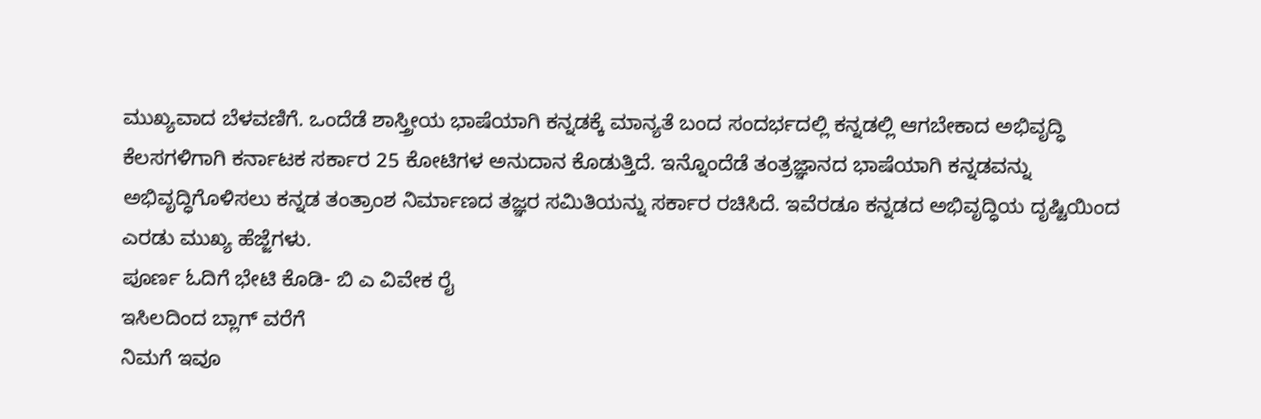ಮುಖ್ಯವಾದ ಬೆಳವಣಿಗೆ. ಒಂದೆಡೆ ಶಾಸ್ತ್ರೀಯ ಭಾಷೆಯಾಗಿ ಕನ್ನಡಕ್ಕೆ ಮಾನ್ಯತೆ ಬಂದ ಸಂದರ್ಭದಲ್ಲಿ ಕನ್ನಡಲ್ಲಿ ಆಗಬೇಕಾದ ಅಭಿವೃದ್ಧಿ ಕೆಲಸಗಳಿಗಾಗಿ ಕರ್ನಾಟಕ ಸರ್ಕಾರ 25 ಕೋಟಿಗಳ ಅನುದಾನ ಕೊಡುತ್ತಿದೆ. ಇನ್ನೊಂದೆಡೆ ತಂತ್ರಜ್ಞಾನದ ಭಾಷೆಯಾಗಿ ಕನ್ನಡವನ್ನು ಅಭಿವೃದ್ಧಿಗೊಳಿಸಲು ಕನ್ನಡ ತಂತ್ರಾಂಶ ನಿರ್ಮಾಣದ ತಜ್ಞರ ಸಮಿತಿಯನ್ನು ಸರ್ಕಾರ ರಚಿಸಿದೆ. ಇವೆರಡೂ ಕನ್ನಡದ ಅಭಿವೃದ್ಧಿಯ ದೃಷ್ಟಿಯಿಂದ ಎರಡು ಮುಖ್ಯ ಹೆಜ್ಜೆಗಳು.
ಪೂರ್ಣ ಓದಿಗೆ ಭೇಟಿ ಕೊಡಿ- ಬಿ ಎ ವಿವೇಕ ರೈ
ಇಸಿಲದಿಂದ ಬ್ಲಾಗ್ ವರೆಗೆ
ನಿಮಗೆ ಇವೂ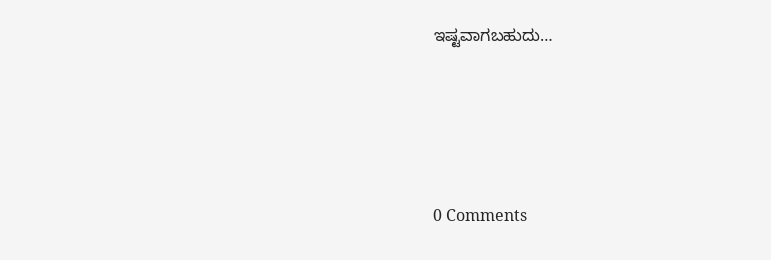ಇಷ್ಟವಾಗಬಹುದು…





0 Comments